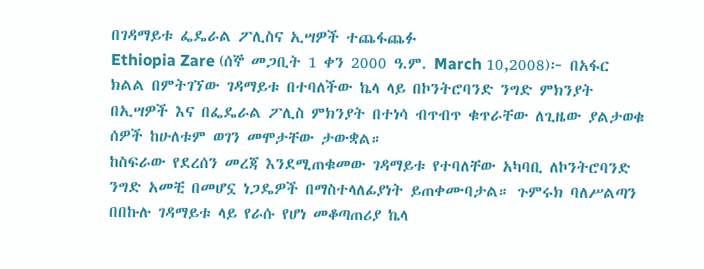በገዳማይቱ ፌዴራል ፖሊስና ኢሣዎች ተጨፋጨፉ
Ethiopia Zare (ሰኞ መጋቢት 1 ቀን 2000 ዓ.ም. March 10,2008)፦ በአፋር ክልል በምትገኘው ገዳማይቱ በተባለችው ኬላ ላይ በኮንትሮባንድ ንግድ ምክንያት በኢሣዎች እና በፌዴራል ፖሊስ ምክንያት በተነሳ ብጥብጥ ቁጥራቸው ለጊዜው ያልታወቁ ሰዎች ከሁለቱም ወገን መሞታቸው ታውቋል።
ከስፍራው የደረሰን መረጃ እንደሚጠቁመው ገዳማይቱ የተባለቸው አካባቢ ለኮንትሮባንድ ንግድ አመቺ በመሆኗ ነጋዴዎች በማስተላለፊያነት ይጠቀሙባታል። ጉምሩክ ባለሥልጣን በበኩሉ ገዳማይቱ ላይ የራሱ የሆነ መቆጣጠሪያ ኬላ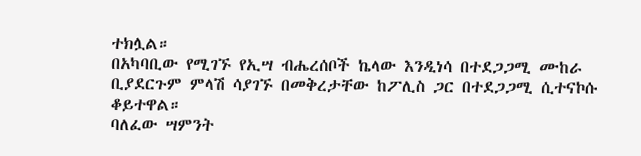ተክሏል።
በአካባቢው የሚገኙ የኢሣ ብሔረሰቦች ኬላው እንዲነሳ በተደጋጋሚ ሙከራ ቢያደርጉም ምላሽ ሳያገኙ በመቅረታቸው ከፖሊስ ጋር በተደጋጋሚ ሲተናኮሱ ቆይተዋል።
ባለፈው ሣምንት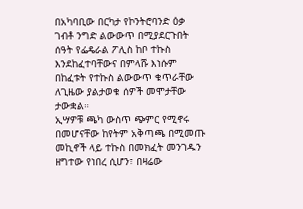በአካባቢው በርካታ የኮንትሮባንድ ዕቃ ገብቶ ንግድ ልውውጥ በሚያደርጉበት ሰዓት የፌዴራል ፖሊስ ከቦ ተኩስ እንደከፈተባቸውና በምላሹ እነሱም በከፈቱት የተኩስ ልውውጥ ቁጥራቸው ለጊዜው ያልታወቁ ሰዎች መሞታቸው ታውቋል።
ኢሣዎቹ ጫካ ውስጥ ጭምር የሚኖሩ በመሆናቸው ከየትም አቅጣጫ በሚመጡ መኪኖች ላይ ተኩስ በመክፈት መንገዱን ዘግተው የነበረ ሲሆን፣ በዛሬው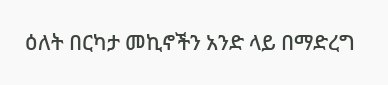ዕለት በርካታ መኪኖችን አንድ ላይ በማድረግ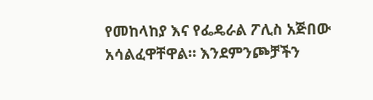የመከላከያ እና የፌዴራል ፖሊስ አጅበው አሳልፈዋቸዋል። እንደምንጮቻችን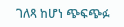ገለጻ ከሆነ ጭፍጭፉ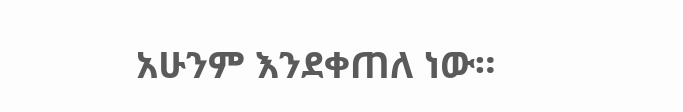አሁንም እንደቀጠለ ነው።